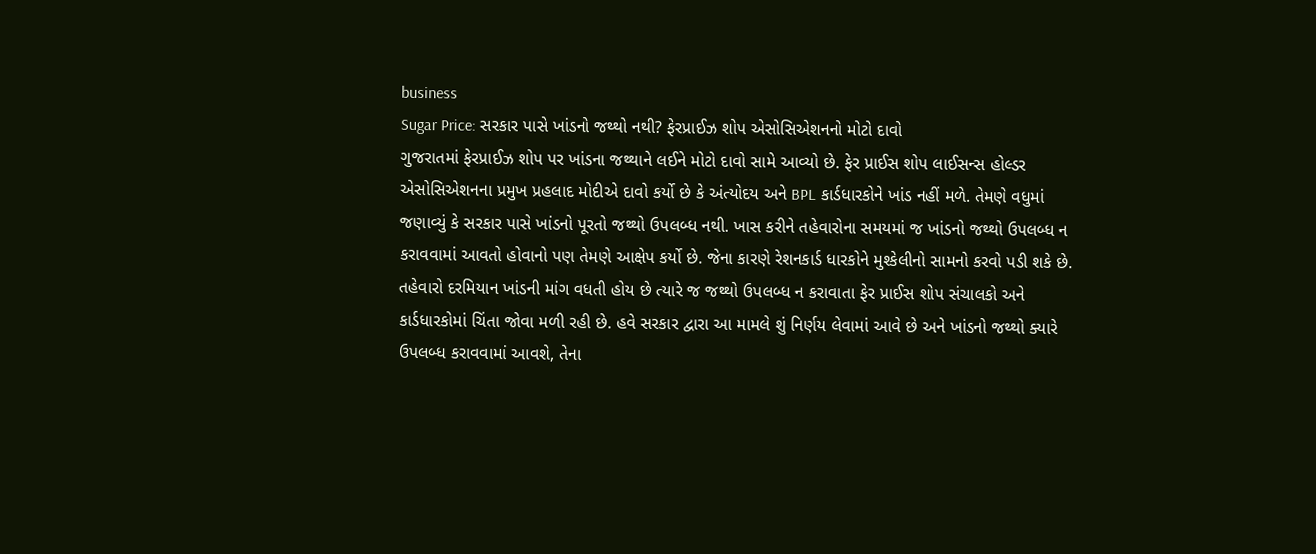business
Sugar Price: સરકાર પાસે ખાંડનો જથ્થો નથી? ફેરપ્રાઈઝ શોપ એસોસિએશનનો મોટો દાવો
ગુજરાતમાં ફેરપ્રાઈઝ શોપ પર ખાંડના જથ્થાને લઈને મોટો દાવો સામે આવ્યો છે. ફેર પ્રાઈસ શોપ લાઈસન્સ હોલ્ડર એસોસિએશનના પ્રમુખ પ્રહલાદ મોદીએ દાવો કર્યો છે કે અંત્યોદય અને BPL કાર્ડધારકોને ખાંડ નહીં મળે. તેમણે વધુમાં જણાવ્યું કે સરકાર પાસે ખાંડનો પૂરતો જથ્થો ઉપલબ્ધ નથી. ખાસ કરીને તહેવારોના સમયમાં જ ખાંડનો જથ્થો ઉપલબ્ધ ન કરાવવામાં આવતો હોવાનો પણ તેમણે આક્ષેપ કર્યો છે. જેના કારણે રેશનકાર્ડ ધારકોને મુશ્કેલીનો સામનો કરવો પડી શકે છે. તહેવારો દરમિયાન ખાંડની માંગ વધતી હોય છે ત્યારે જ જથ્થો ઉપલબ્ધ ન કરાવાતા ફેર પ્રાઈસ શોપ સંચાલકો અને કાર્ડધારકોમાં ચિંતા જોવા મળી રહી છે. હવે સરકાર દ્વારા આ મામલે શું નિર્ણય લેવામાં આવે છે અને ખાંડનો જથ્થો ક્યારે ઉપલબ્ધ કરાવવામાં આવશે, તેના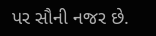પર સૌની નજર છે.